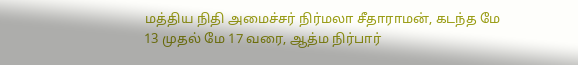மத்திய நிதி அமைச்சர் நிர்மலா சீதாராமன், கடந்த மே 13 முதல் மே 17 வரை, ஆத்ம நிர்பார்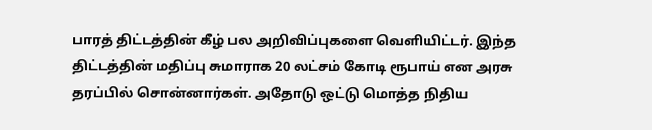பாரத் திட்டத்தின் கீழ் பல அறிவிப்புகளை வெளியிட்டர். இந்த திட்டத்தின் மதிப்பு சுமாராக 20 லட்சம் கோடி ரூபாய் என அரசு தரப்பில் சொன்னார்கள். அதோடு ஒட்டு மொத்த நிதிய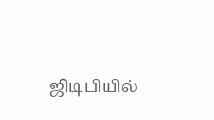ஜிடிபியில்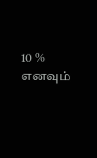10 % எனவும்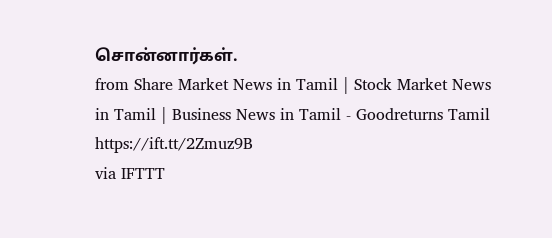சொன்னார்கள்.
from Share Market News in Tamil | Stock Market News in Tamil | Business News in Tamil - Goodreturns Tamil https://ift.tt/2Zmuz9B
via IFTTT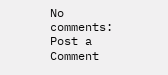No comments:
Post a Comment